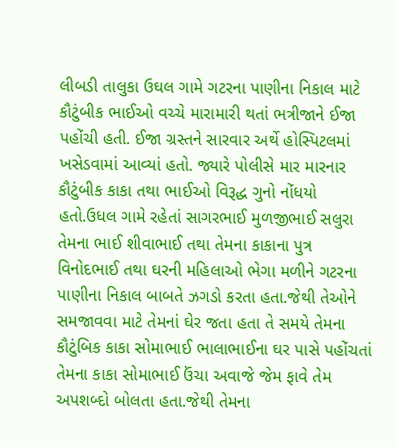લીબડી તાલુકા ઉઘલ ગામે ગટરના પાણીના નિકાલ માટે કૌટુંબીક ભાઈઓ વચ્ચે મારામારી થતાં ભત્રીજાને ઈજા પહોંચી હતી. ઈજા ગ્રસ્તને સારવાર અર્થે હોસ્પિટલમાં ખસેડવામાં આવ્યાં હતો. જ્યારે પોલીસે માર મારનાર કૌટુંબીક કાકા તથા ભાઈઓ વિરૂદ્ધ ગુનો નોંધયો હતો.ઉધલ ગામે રહેતાં સાગરભાઈ મુળજીભાઈ સલુરા તેમના ભાઈ શીવાભાઈ તથા તેમના કાકાના પુત્ર વિનોદભાઈ તથા ઘરની મહિલાઓ ભેગા મળીને ગટરના પાણીના નિકાલ બાબતે ઝગડો કરતા હતા.જેથી તેઓને સમજાવવા માટે તેમનાં ઘેર જતા હતા તે સમયે તેમના કૌટુંબિક કાકા સોમાભાઈ ભાલાભાઈના ઘર પાસે પહોંચતાં તેમના કાકા સોમાભાઈ ઉંચા અવાજે જેમ ફાવે તેમ અપશબ્દો બોલતા હતા.જેથી તેમના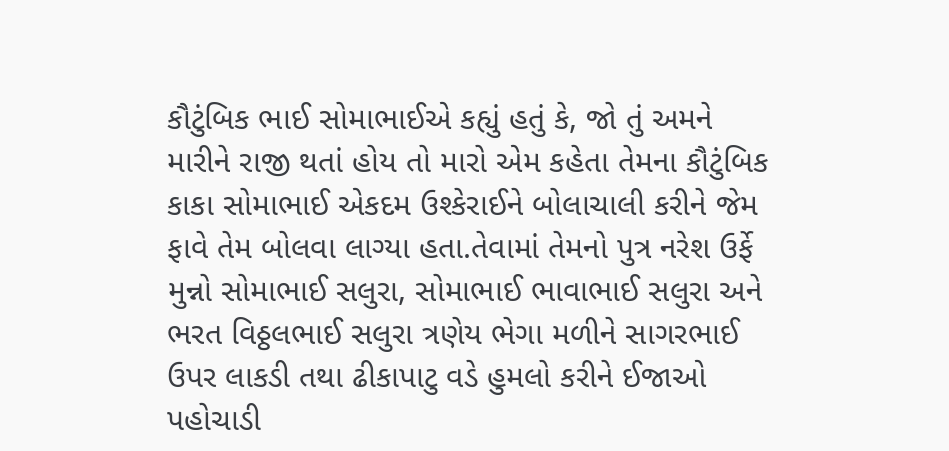કૌટુંબિક ભાઈ સોમાભાઈએ કહ્યું હતું કે, જો તું અમને મારીને રાજી થતાં હોય તો મારો એમ કહેતા તેમના કૌટુંબિક કાકા સોમાભાઈ એકદમ ઉશ્કેરાઈને બોલાચાલી કરીને જેમ ફાવે તેમ બોલવા લાગ્યા હતા.તેવામાં તેમનો પુત્ર નરેશ ઉર્ફે મુન્નો સોમાભાઈ સલુરા, સોમાભાઈ ભાવાભાઈ સલુરા અને ભરત વિઠ્ઠલભાઈ સલુરા ત્રણેય ભેગા મળીને સાગરભાઈ ઉપર લાકડી તથા ઢીકાપાટુ વડે હુમલો કરીને ઈજાઓ પહોચાડી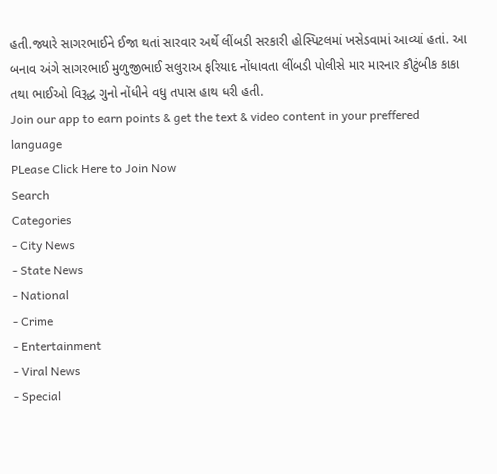હતી.જ્યારે સાગરભાઈને ઈજા થતાં સારવાર અર્થે લીંબડી સરકારી હોસ્પિટલમાં ખસેડવામાં આવ્યાં હતાં. આ બનાવ અંગે સાગરભાઈ મુળુજીભાઈ સલુરાઅ ફરિયાદ નોંધાવતા લીંબડી પોલીસે માર મારનાર કૌટુંબીક કાકા તથા ભાઈઓ વિરૂદ્ધ ગુનો નોંધીને વધુ તપાસ હાથ ધરી હતી.
Join our app to earn points & get the text & video content in your preffered language
PLease Click Here to Join Now
Search
Categories
- City News
- State News
- National
- Crime
- Entertainment
- Viral News
- Special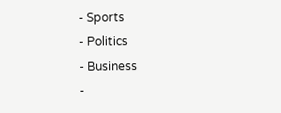- Sports
- Politics
- Business
-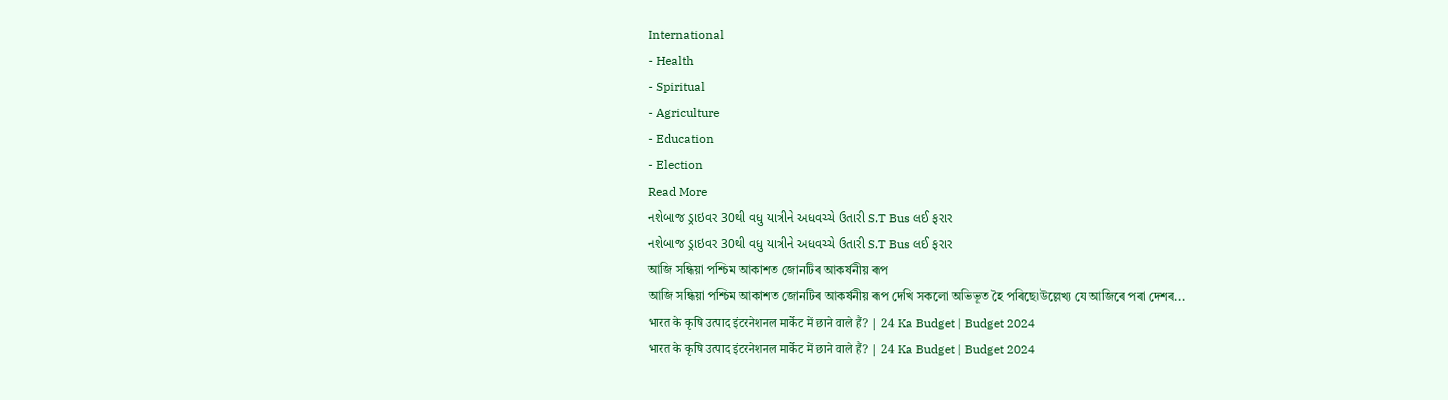International
- Health
- Spiritual
- Agriculture
- Education
- Election
Read More
નશેબાજ ડ્રાઇવર 30થી વધુ યાત્રીને અધવચ્ચે ઉતારી S.T Bus લઈ ફરાર
નશેબાજ ડ્રાઇવર 30થી વધુ યાત્રીને અધવચ્ચે ઉતારી S.T Bus લઈ ફરાર
আজি সন্ধিয়া পশ্চিম আকাশত জোনটিৰ আকৰ্ষনীয় ৰূপ
আজি সন্ধিয়া পশ্চিম আকাশত জোনটিৰ আকৰ্ষনীয় ৰূপ দেখি সকলো অভিভূত হৈ পৰিছে৷উল্লেখ্য যে আজিৰে পৰা দেশৰ...
भारत के कृषि उत्पाद इंटरनेशनल मार्केट में छाने वाले हैं? | 24 Ka Budget | Budget 2024
भारत के कृषि उत्पाद इंटरनेशनल मार्केट में छाने वाले हैं? | 24 Ka Budget | Budget 2024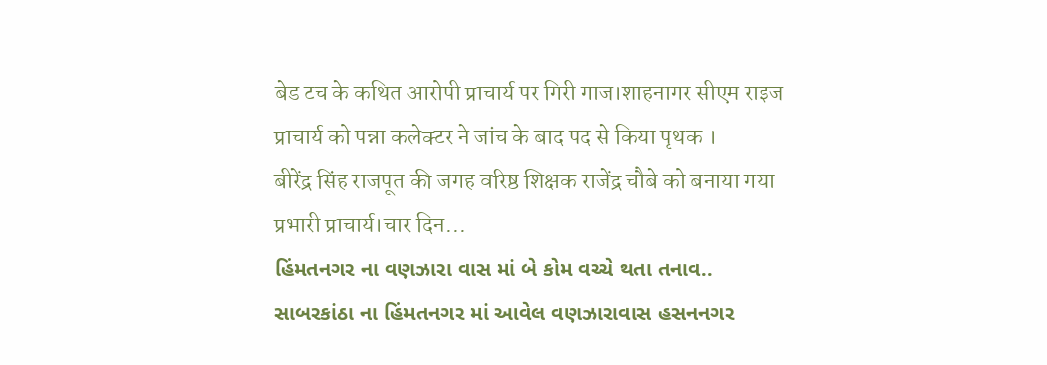बेड टच के कथित आरोपी प्राचार्य पर गिरी गाज।शाहनागर सीएम राइज प्राचार्य को पन्ना कलेक्टर ने जांच के बाद पद से किया पृथक ।
बीरेंद्र सिंह राजपूत की जगह वरिष्ठ शिक्षक राजेंद्र चौबे को बनाया गया प्रभारी प्राचार्य।चार दिन...
હિંમતનગર ના વણઝારા વાસ માં બે કોમ વચ્ચે થતા તનાવ..
સાબરકાંઠા ના હિંમતનગર માં આવેલ વણઝારાવાસ હસનનગર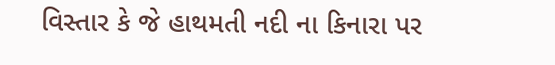વિસ્તાર કે જે હાથમતી નદી ના કિનારા પર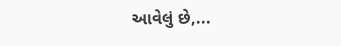આવેલું છે,...